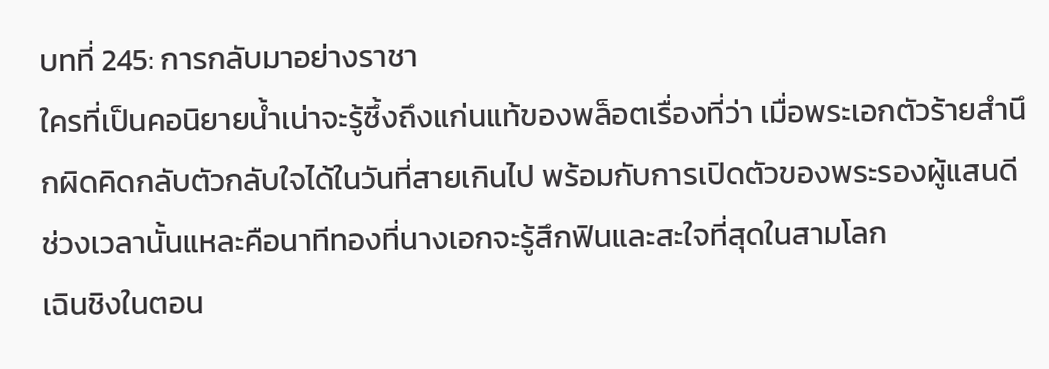บทที่ 245: การกลับมาอย่างราชา
ใครที่เป็นคอนิยายน้ำเน่าจะรู้ซึ้งถึงแก่นแท้ของพล็อตเรื่องที่ว่า เมื่อพระเอกตัวร้ายสำนึกผิดคิดกลับตัวกลับใจได้ในวันที่สายเกินไป พร้อมกับการเปิดตัวของพระรองผู้แสนดี ช่วงเวลานั้นแหละคือนาทีทองที่นางเอกจะรู้สึกฟินและสะใจที่สุดในสามโลก
เฉินชิงในตอน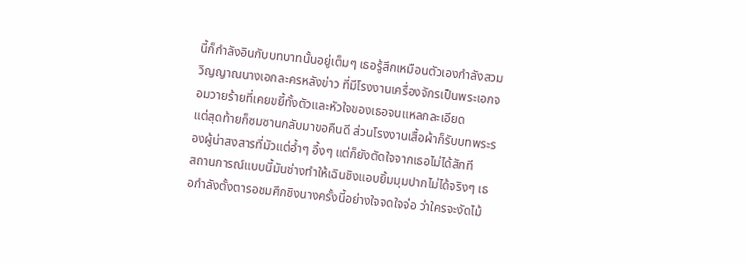นี้ก็กำลังอินกับบทบาทนั้นอยู่เต็มๆ เธอรู้สึกเหมือนตัวเองกำลังสวมวิญญาณนางเอกละครหลังข่าว ที่มีโรงงานเครื่องจักรเป็นพระเอกจอมวายร้ายที่เคยขยี้ทั้งตัวและหัวใจของเธอจนแหลกละเอียด
แต่สุดท้ายก็ซมซานกลับมาขอคืนดี ส่วนโรงงานเสื้อผ้าก็รับบทพระรองผู้น่าสงสารที่มัวแต่อ้ำๆ อึ้งๆ แต่ก็ยังตัดใจจากเธอไม่ได้สักที
สถานการณ์แบบนี้มันช่างทำให้เฉินชิงแอบยิ้มมุมปากไม่ได้จริงๆ เธอกำลังตั้งตารอชมศึกชิงนางครั้งนี้อย่างใจจดใจจ่อ ว่าใครจะงัดไม้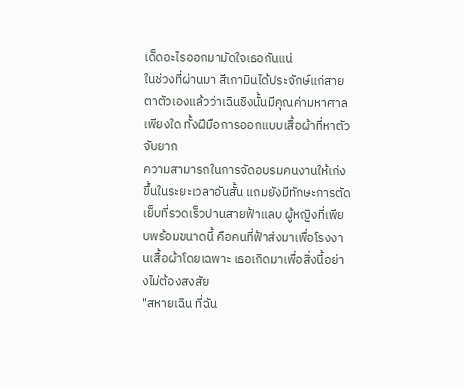เด็ดอะไรออกมามัดใจเธอกันแน่
ในช่วงที่ผ่านมา สีเกามินได้ประจักษ์แก่สายตาตัวเองแล้วว่าเฉินชิงนั้นมีคุณค่ามหาศาลเพียงใด ทั้งฝีมือการออกแบบเสื้อผ้าที่หาตัวจับยาก
ความสามารถในการจัดอบรมคนงานให้เก่งขึ้นในระยะเวลาอันสั้น แถมยังมีทักษะการตัดเย็บที่รวดเร็วปานสายฟ้าแลบ ผู้หญิงที่เพียบพร้อมขนาดนี้ คือคนที่ฟ้าส่งมาเพื่อโรงงานเสื้อผ้าโดยเฉพาะ เธอเกิดมาเพื่อสิ่งนี้อย่างไม่ต้องสงสัย
"สหายเฉิน ที่ฉัน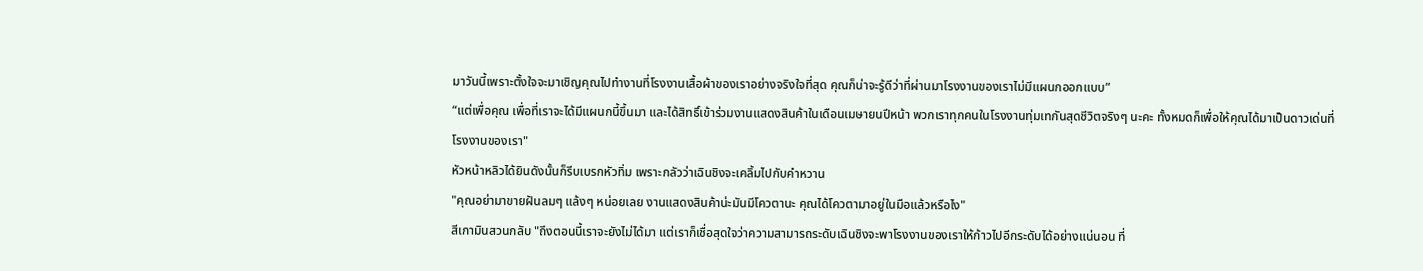มาวันนี้เพราะตั้งใจจะมาเชิญคุณไปทำงานที่โรงงานเสื้อผ้าของเราอย่างจริงใจที่สุด คุณก็น่าจะรู้ดีว่าที่ผ่านมาโรงงานของเราไม่มีแผนกออกแบบ”
“แต่เพื่อคุณ เพื่อที่เราจะได้มีแผนกนี้ขึ้นมา และได้สิทธิ์เข้าร่วมงานแสดงสินค้าในเดือนเมษายนปีหน้า พวกเราทุกคนในโรงงานทุ่มเทกันสุดชีวิตจริงๆ นะคะ ทั้งหมดก็เพื่อให้คุณได้มาเป็นดาวเด่นที่โรงงานของเรา"
หัวหน้าหลิวได้ยินดังนั้นก็รีบเบรกหัวทิ่ม เพราะกลัวว่าเฉินชิงจะเคลิ้มไปกับคำหวาน
"คุณอย่ามาขายฝันลมๆ แล้งๆ หน่อยเลย งานแสดงสินค้าน่ะมันมีโควตานะ คุณได้โควตามาอยู่ในมือแล้วหรือไง"
สีเกามินสวนกลับ "ถึงตอนนี้เราจะยังไม่ได้มา แต่เราก็เชื่อสุดใจว่าความสามารถระดับเฉินชิงจะพาโรงงานของเราให้ก้าวไปอีกระดับได้อย่างแน่นอน ที่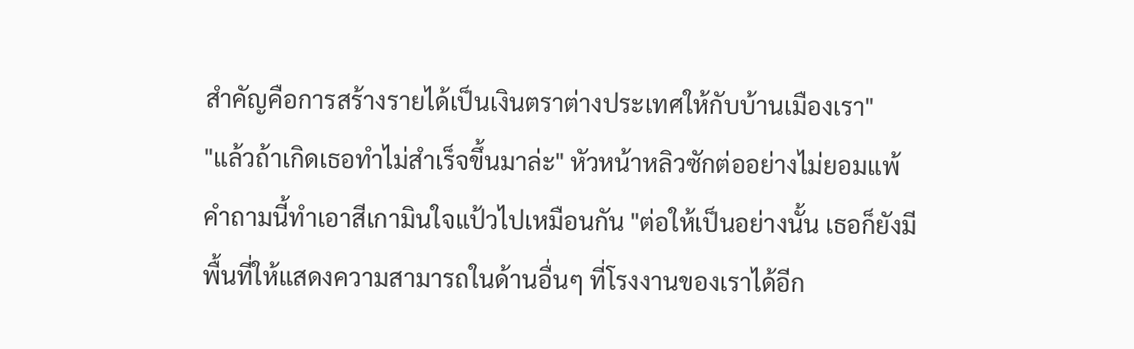สำคัญคือการสร้างรายได้เป็นเงินตราต่างประเทศให้กับบ้านเมืองเรา"
"แล้วถ้าเกิดเธอทำไม่สำเร็จขึ้นมาล่ะ" หัวหน้าหลิวซักต่ออย่างไม่ยอมแพ้
คำถามนี้ทำเอาสีเกามินใจแป้วไปเหมือนกัน "ต่อให้เป็นอย่างนั้น เธอก็ยังมีพื้นที่ให้แสดงความสามารถในด้านอื่นๆ ที่โรงงานของเราได้อีก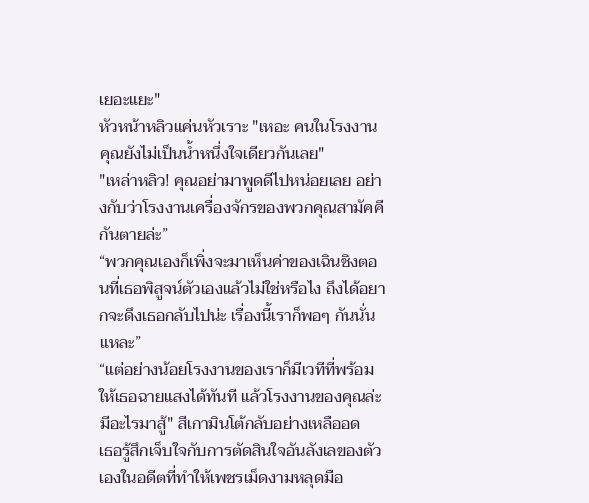เยอะแยะ"
หัวหน้าหลิวแค่นหัวเราะ "เหอะ คนในโรงงานคุณยังไม่เป็นน้ำหนึ่งใจเดียวกันเลย"
"เหล่าหลิว! คุณอย่ามาพูดดีไปหน่อยเลย อย่างกับว่าโรงงานเครื่องจักรของพวกคุณสามัคคีกันตายล่ะ”
“พวกคุณเองก็เพิ่งจะมาเห็นค่าของเฉินชิงตอนที่เธอพิสูจน์ตัวเองแล้วไม่ใช่หรือไง ถึงได้อยากจะดึงเธอกลับไปน่ะ เรื่องนี้เราก็พอๆ กันนั่นแหละ”
“แต่อย่างน้อยโรงงานของเราก็มีเวทีที่พร้อมให้เธอฉายแสงได้ทันที แล้วโรงงานของคุณล่ะ มีอะไรมาสู้" สีเกามินโต้กลับอย่างเหลืออด
เธอรู้สึกเจ็บใจกับการตัดสินใจอันลังเลของตัวเองในอดีตที่ทำให้เพชรเม็ดงามหลุดมือ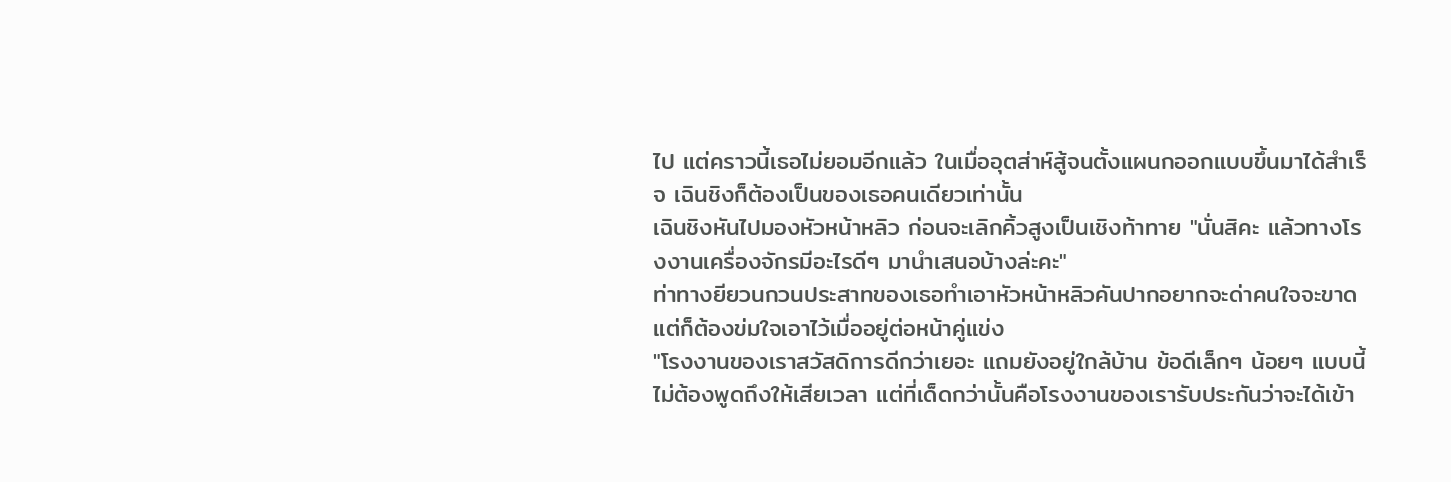ไป แต่คราวนี้เธอไม่ยอมอีกแล้ว ในเมื่ออุตส่าห์สู้จนตั้งแผนกออกแบบขึ้นมาได้สำเร็จ เฉินชิงก็ต้องเป็นของเธอคนเดียวเท่านั้น
เฉินชิงหันไปมองหัวหน้าหลิว ก่อนจะเลิกคิ้วสูงเป็นเชิงท้าทาย "นั่นสิคะ แล้วทางโรงงานเครื่องจักรมีอะไรดีๆ มานำเสนอบ้างล่ะคะ"
ท่าทางยียวนกวนประสาทของเธอทำเอาหัวหน้าหลิวคันปากอยากจะด่าคนใจจะขาด แต่ก็ต้องข่มใจเอาไว้เมื่ออยู่ต่อหน้าคู่แข่ง
"โรงงานของเราสวัสดิการดีกว่าเยอะ แถมยังอยู่ใกล้บ้าน ข้อดีเล็กๆ น้อยๆ แบบนี้ไม่ต้องพูดถึงให้เสียเวลา แต่ที่เด็ดกว่านั้นคือโรงงานของเรารับประกันว่าจะได้เข้า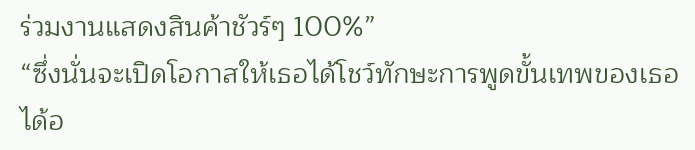ร่วมงานแสดงสินค้าชัวร์ๆ 100%”
“ซึ่งนั่นจะเปิดโอกาสให้เธอได้โชว์ทักษะการพูดขั้นเทพของเธอได้อ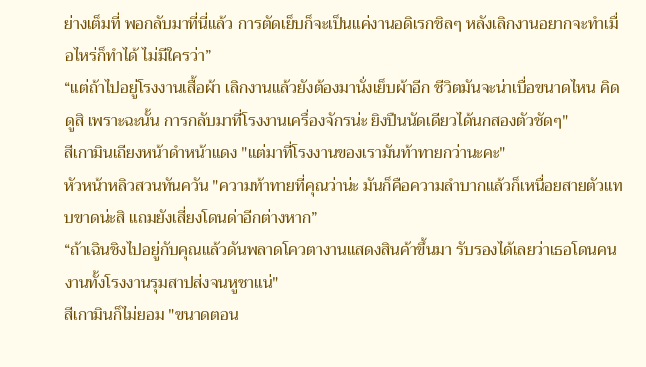ย่างเต็มที่ พอกลับมาที่นี่แล้ว การตัดเย็บก็จะเป็นแค่งานอดิเรกชิลๆ หลังเลิกงานอยากจะทำเมื่อไหร่ก็ทำได้ ไม่มีใครว่า”
“แต่ถ้าไปอยู่โรงงานเสื้อผ้า เลิกงานแล้วยังต้องมานั่งเย็บผ้าอีก ชีวิตมันจะน่าเบื่อขนาดไหน คิดดูสิ เพราะฉะนั้น การกลับมาที่โรงงานเครื่องจักรน่ะ ยิงปืนนัดเดียวได้นกสองตัวชัดๆ"
สีเกามินเถียงหน้าดำหน้าแดง "แต่มาที่โรงงานของเรามันท้าทายกว่านะคะ"
หัวหน้าหลิวสวนทันควัน "ความท้าทายที่คุณว่าน่ะ มันก็คือความลำบากแล้วก็เหนื่อยสายตัวแทบขาดน่ะสิ แถมยังเสี่ยงโดนด่าอีกต่างหาก”
“ถ้าเฉินชิงไปอยู่กับคุณแล้วดันพลาดโควตางานแสดงสินค้าขึ้นมา รับรองได้เลยว่าเธอโดนคนงานทั้งโรงงานรุมสาปส่งจนหูชาแน่"
สีเกามินก็ไม่ยอม "ขนาดตอน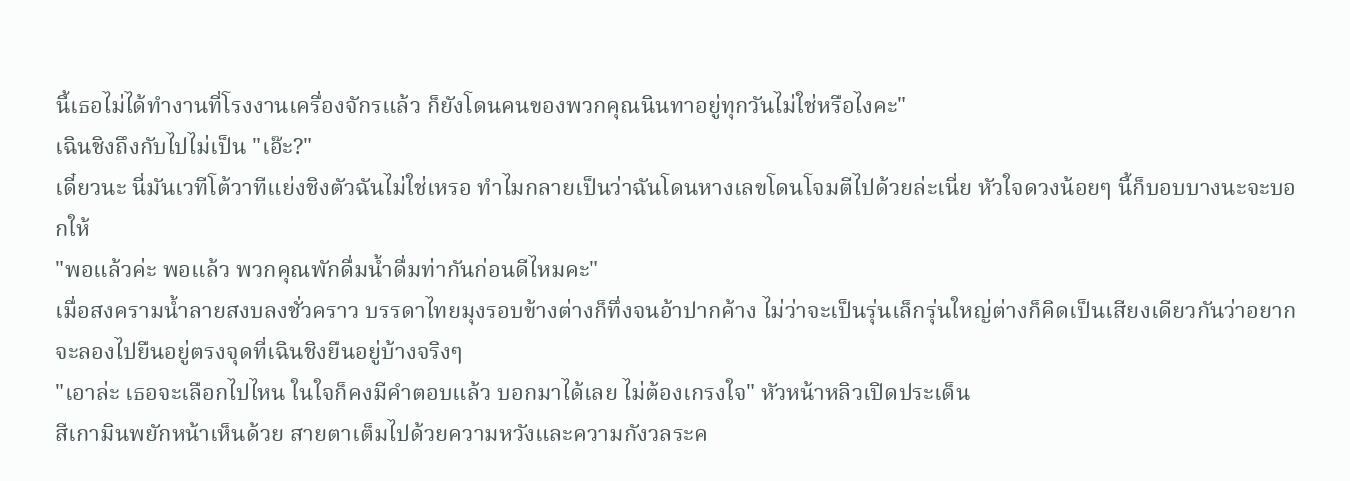นี้เธอไม่ได้ทำงานที่โรงงานเครื่องจักรแล้ว ก็ยังโดนคนของพวกคุณนินทาอยู่ทุกวันไม่ใช่หรือไงคะ"
เฉินชิงถึงกับไปไม่เป็น "เอ๊ะ?"
เดี๋ยวนะ นี่มันเวทีโต้วาทีแย่งชิงตัวฉันไม่ใช่เหรอ ทำไมกลายเป็นว่าฉันโดนหางเลขโดนโจมตีไปด้วยล่ะเนี่ย หัวใจดวงน้อยๆ นี้ก็บอบบางนะจะบอกให้
"พอแล้วค่ะ พอแล้ว พวกคุณพักดื่มน้ำดื่มท่ากันก่อนดีไหมคะ"
เมื่อสงครามน้ำลายสงบลงชั่วคราว บรรดาไทยมุงรอบข้างต่างก็ทึ่งจนอ้าปากค้าง ไม่ว่าจะเป็นรุ่นเล็กรุ่นใหญ่ต่างก็คิดเป็นเสียงเดียวกันว่าอยากจะลองไปยืนอยู่ตรงจุดที่เฉินชิงยืนอยู่บ้างจริงๆ
"เอาล่ะ เธอจะเลือกไปไหน ในใจก็คงมีคำตอบแล้ว บอกมาได้เลย ไม่ต้องเกรงใจ" หัวหน้าหลิวเปิดประเด็น
สีเกามินพยักหน้าเห็นด้วย สายตาเต็มไปด้วยความหวังและความกังวลระค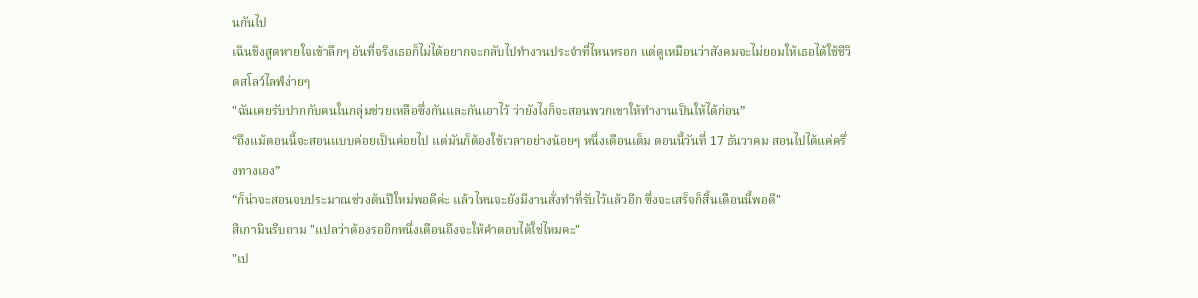นกันไป
เฉินชิงสูดหายใจเข้าลึกๆ อันที่จริงเธอก็ไม่ได้อยากจะกลับไปทำงานประจำที่ไหนหรอก แต่ดูเหมือนว่าสังคมจะไม่ยอมให้เธอได้ใช้ชีวิตสโลว์ไลฟ์ง่ายๆ
"ฉันเคยรับปากกับคนในกลุ่มช่วยเหลือซึ่งกันและกันเอาไว้ ว่ายังไงก็จะสอนพวกเขาให้ทำงานเป็นให้ได้ก่อน”
“ถึงแม้ตอนนี้จะสอนแบบค่อยเป็นค่อยไป แต่มันก็ต้องใช้เวลาอย่างน้อยๆ หนึ่งเดือนเต็ม ตอนนี้วันที่ 17 ธันวาคม สอนไปได้แค่ครึ่งทางเอง”
“ก็น่าจะสอนจบประมาณช่วงต้นปีใหม่พอดีค่ะ แล้วไหนจะยังมีงานสั่งทำที่รับไว้แล้วอีก ซึ่งจะเสร็จก็สิ้นเดือนนี้พอดี"
สีเกามินรีบถาม "แปลว่าต้องรออีกหนึ่งเดือนถึงจะให้คำตอบได้ใช่ไหมคะ"
"เป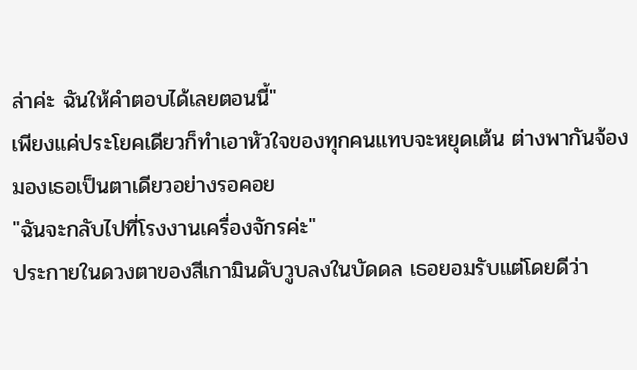ล่าค่ะ ฉันให้คำตอบได้เลยตอนนี้"
เพียงแค่ประโยคเดียวก็ทำเอาหัวใจของทุกคนแทบจะหยุดเต้น ต่างพากันจ้องมองเธอเป็นตาเดียวอย่างรอคอย
"ฉันจะกลับไปที่โรงงานเครื่องจักรค่ะ"
ประกายในดวงตาของสีเกามินดับวูบลงในบัดดล เธอยอมรับแต่โดยดีว่า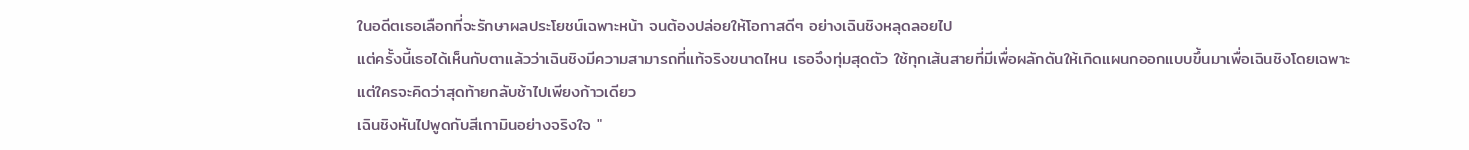ในอดีตเธอเลือกที่จะรักษาผลประโยชน์เฉพาะหน้า จนต้องปล่อยให้โอกาสดีๆ อย่างเฉินชิงหลุดลอยไป
แต่ครั้งนี้เธอได้เห็นกับตาแล้วว่าเฉินชิงมีความสามารถที่แท้จริงขนาดไหน เธอจึงทุ่มสุดตัว ใช้ทุกเส้นสายที่มีเพื่อผลักดันให้เกิดแผนกออกแบบขึ้นมาเพื่อเฉินชิงโดยเฉพาะ แต่ใครจะคิดว่าสุดท้ายกลับช้าไปเพียงก้าวเดียว
เฉินชิงหันไปพูดกับสีเกามินอย่างจริงใจ "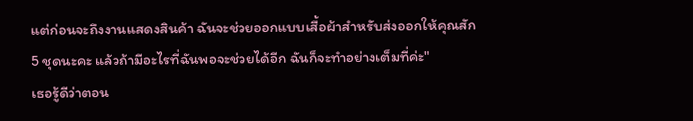แต่ก่อนจะถึงงานแสดงสินค้า ฉันจะช่วยออกแบบเสื้อผ้าสำหรับส่งออกให้คุณสัก 5 ชุดนะคะ แล้วถ้ามีอะไรที่ฉันพอจะช่วยได้อีก ฉันก็จะทำอย่างเต็มที่ค่ะ"
เธอรู้ดีว่าตอน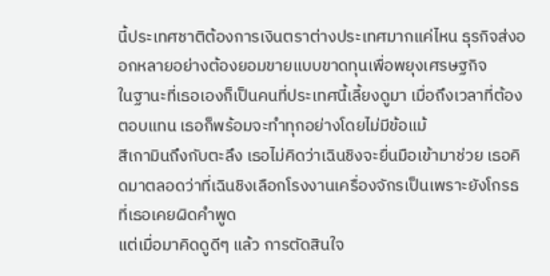นี้ประเทศชาติต้องการเงินตราต่างประเทศมากแค่ไหน ธุรกิจส่งออกหลายอย่างต้องยอมขายแบบขาดทุนเพื่อพยุงเศรษฐกิจ
ในฐานะที่เธอเองก็เป็นคนที่ประเทศนี้เลี้ยงดูมา เมื่อถึงเวลาที่ต้องตอบแทน เธอก็พร้อมจะทำทุกอย่างโดยไม่มีข้อแม้
สีเกามินถึงกับตะลึง เธอไม่คิดว่าเฉินชิงจะยื่นมือเข้ามาช่วย เธอคิดมาตลอดว่าที่เฉินชิงเลือกโรงงานเครื่องจักรเป็นเพราะยังโกรธที่เธอเคยผิดคำพูด
แต่เมื่อมาคิดดูดีๆ แล้ว การตัดสินใจ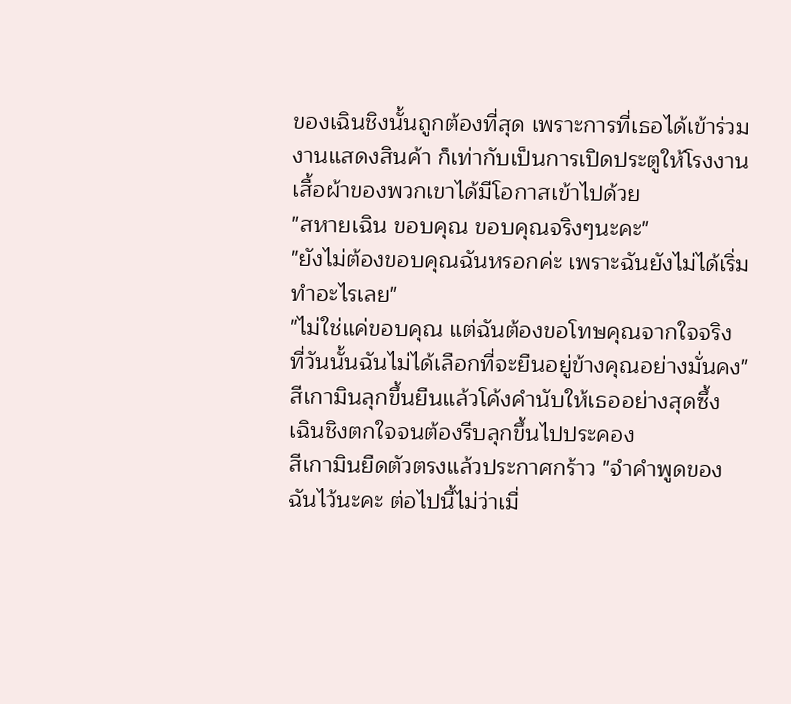ของเฉินชิงนั้นถูกต้องที่สุด เพราะการที่เธอได้เข้าร่วมงานแสดงสินค้า ก็เท่ากับเป็นการเปิดประตูให้โรงงานเสื้อผ้าของพวกเขาได้มีโอกาสเข้าไปด้วย
"สหายเฉิน ขอบคุณ ขอบคุณจริงๆนะคะ"
"ยังไม่ต้องขอบคุณฉันหรอกค่ะ เพราะฉันยังไม่ได้เริ่มทำอะไรเลย"
"ไม่ใช่แค่ขอบคุณ แต่ฉันต้องขอโทษคุณจากใจจริง ที่วันนั้นฉันไม่ได้เลือกที่จะยืนอยู่ข้างคุณอย่างมั่นคง" สีเกามินลุกขึ้นยืนแล้วโค้งคำนับให้เธออย่างสุดซึ้ง
เฉินชิงตกใจจนต้องรีบลุกขึ้นไปประคอง
สีเกามินยืดตัวตรงแล้วประกาศกร้าว "จำคำพูดของฉันไว้นะคะ ต่อไปนี้ไม่ว่าเมื่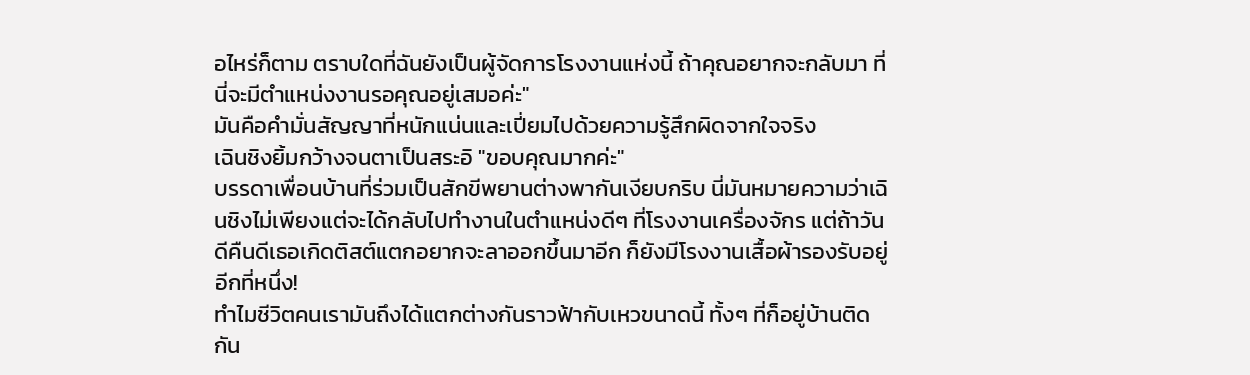อไหร่ก็ตาม ตราบใดที่ฉันยังเป็นผู้จัดการโรงงานแห่งนี้ ถ้าคุณอยากจะกลับมา ที่นี่จะมีตำแหน่งงานรอคุณอยู่เสมอค่ะ"
มันคือคำมั่นสัญญาที่หนักแน่นและเปี่ยมไปด้วยความรู้สึกผิดจากใจจริง
เฉินชิงยิ้มกว้างจนตาเป็นสระอิ "ขอบคุณมากค่ะ"
บรรดาเพื่อนบ้านที่ร่วมเป็นสักขีพยานต่างพากันเงียบกริบ นี่มันหมายความว่าเฉินชิงไม่เพียงแต่จะได้กลับไปทำงานในตำแหน่งดีๆ ที่โรงงานเครื่องจักร แต่ถ้าวันดีคืนดีเธอเกิดติสต์แตกอยากจะลาออกขึ้นมาอีก ก็ยังมีโรงงานเสื้อผ้ารองรับอยู่อีกที่หนึ่ง!
ทำไมชีวิตคนเรามันถึงได้แตกต่างกันราวฟ้ากับเหวขนาดนี้ ทั้งๆ ที่ก็อยู่บ้านติดกัน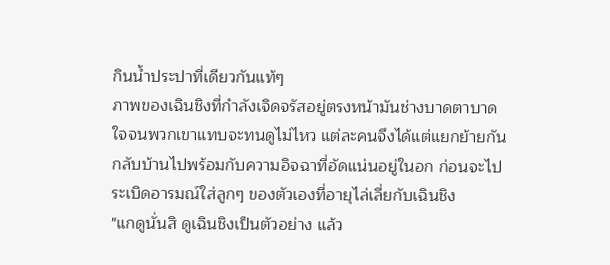กินน้ำประปาที่เดียวกันแท้ๆ
ภาพของเฉินชิงที่กำลังเจิดจรัสอยู่ตรงหน้ามันช่างบาดตาบาดใจจนพวกเขาแทบจะทนดูไม่ไหว แต่ละคนจึงได้แต่แยกย้ายกันกลับบ้านไปพร้อมกับความอิจฉาที่อัดแน่นอยู่ในอก ก่อนจะไประเบิดอารมณ์ใส่ลูกๆ ของตัวเองที่อายุไล่เลี่ยกับเฉินชิง
"แกดูนั่นสิ ดูเฉินชิงเป็นตัวอย่าง แล้ว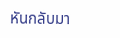หันกลับมา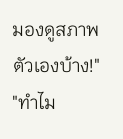มองดูสภาพตัวเองบ้าง!"
"ทำไม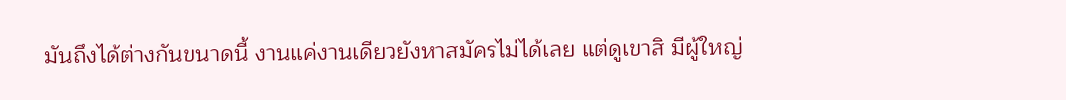มันถึงได้ต่างกันขนาดนี้ งานแค่งานเดียวยังหาสมัครไม่ได้เลย แต่ดูเขาสิ มีผู้ใหญ่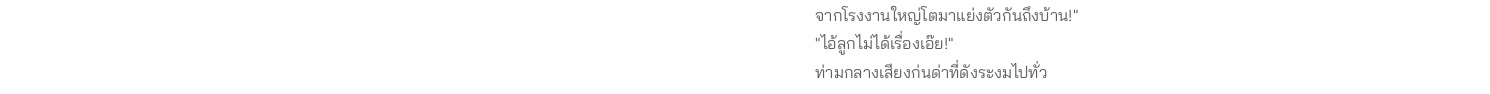จากโรงงานใหญ่โตมาแย่งตัวกันถึงบ้าน!"
"ไอ้ลูกไม่ได้เรื่องเอ๊ย!"
ท่ามกลางเสียงก่นด่าที่ดังระงมไปทั่ว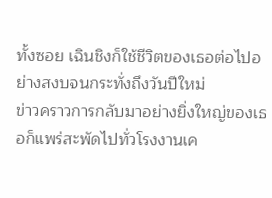ทั้งซอย เฉินชิงก็ใช้ชีวิตของเธอต่อไปอย่างสงบจนกระทั่งถึงวันปีใหม่
ข่าวคราวการกลับมาอย่างยิ่งใหญ่ของเธอก็แพร่สะพัดไปทั่วโรงงานเค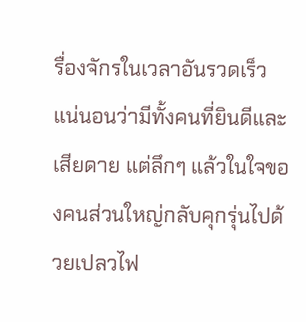รื่องจักรในเวลาอันรวดเร็ว แน่นอนว่ามีทั้งคนที่ยินดีและเสียดาย แต่ลึกๆ แล้วในใจของคนส่วนใหญ่กลับคุกรุ่นไปด้วยเปลวไฟ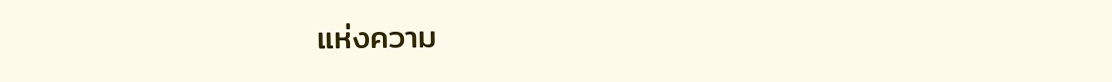แห่งความ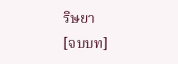ริษยา
[จบบท]